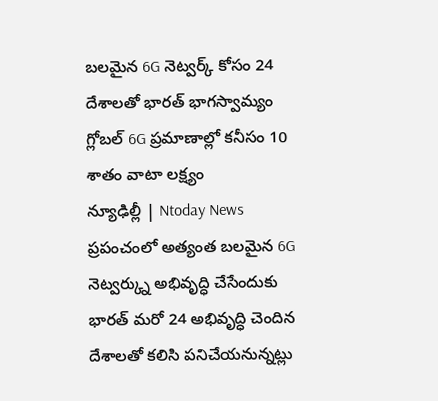బలమైన 6G నెట్వర్క్ కోసం 24 దేశాలతో భారత్ భాగస్వామ్యం
గ్లోబల్ 6G ప్రమాణాల్లో కనీసం 10 శాతం వాటా లక్ష్యం
న్యూఢిల్లీ | Ntoday News
ప్రపంచంలో అత్యంత బలమైన 6G నెట్వర్క్ను అభివృద్ధి చేసేందుకు భారత్ మరో 24 అభివృద్ధి చెందిన దేశాలతో కలిసి పనిచేయనున్నట్లు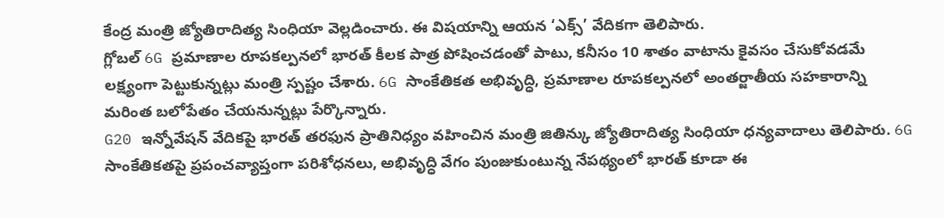కేంద్ర మంత్రి జ్యోతిరాదిత్య సింధియా వెల్లడించారు. ఈ విషయాన్ని ఆయన ‘ఎక్స్’ వేదికగా తెలిపారు.
గ్లోబల్ 6G ప్రమాణాల రూపకల్పనలో భారత్ కీలక పాత్ర పోషించడంతో పాటు, కనీసం 10 శాతం వాటాను కైవసం చేసుకోవడమే లక్ష్యంగా పెట్టుకున్నట్లు మంత్రి స్పష్టం చేశారు. 6G సాంకేతికత అభివృద్ధి, ప్రమాణాల రూపకల్పనలో అంతర్జాతీయ సహకారాన్ని మరింత బలోపేతం చేయనున్నట్లు పేర్కొన్నారు.
G20 ఇన్నోవేషన్ వేదికపై భారత్ తరఫున ప్రాతినిధ్యం వహించిన మంత్రి జితిన్కు జ్యోతిరాదిత్య సింధియా ధన్యవాదాలు తెలిపారు. 6G సాంకేతికతపై ప్రపంచవ్యాప్తంగా పరిశోధనలు, అభివృద్ధి వేగం పుంజుకుంటున్న నేపథ్యంలో భారత్ కూడా ఈ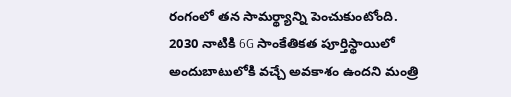రంగంలో తన సామర్థ్యాన్ని పెంచుకుంటోంది.
2030 నాటికి 6G సాంకేతికత పూర్తిస్థాయిలో అందుబాటులోకి వచ్చే అవకాశం ఉందని మంత్రి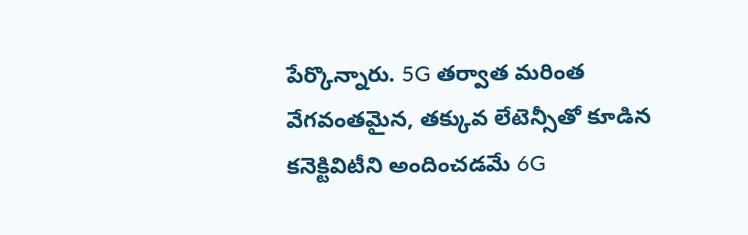పేర్కొన్నారు. 5G తర్వాత మరింత వేగవంతమైన, తక్కువ లేటెన్సీతో కూడిన కనెక్టివిటీని అందించడమే 6G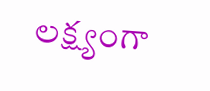లక్ష్యంగా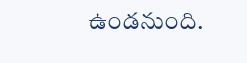ఉండనుంది.